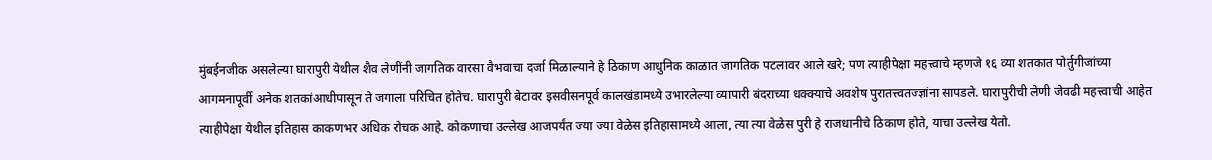मुंबईनजीक असलेल्या घारापुरी येथील शैव लेणींनी जागतिक वारसा वैभवाचा दर्जा मिळाल्याने हे ठिकाण आधुनिक काळात जागतिक पटलावर आले खरे; पण त्याहीपेक्षा महत्त्वाचे म्हणजे १६ व्या शतकात पोर्तुगीजांच्या आगमनापूर्वी अनेक शतकांआधीपासून ते जगाला परिचित होतेच. घारापुरी बेटावर इसवीसनपूर्व कालखंडामध्ये उभारलेल्या व्यापारी बंदराच्या धक्क्याचे अवशेष पुरातत्त्वतज्ज्ञांना सापडले. घारापुरीची लेणी जेवढी महत्त्वाची आहेत त्याहीपेक्षा येथील इतिहास काकणभर अधिक रोचक आहे. कोकणाचा उल्लेख आजपर्यंत ज्या ज्या वेळेस इतिहासामध्ये आला, त्या त्या वेळेस पुरी हे राजधानीचे ठिकाण होते, याचा उल्लेख येतो.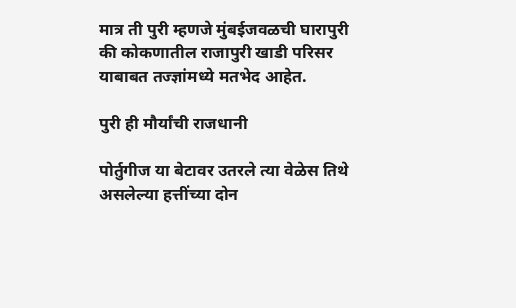मात्र ती पुरी म्हणजे मुंबईजवळची घारापुरी की कोकणातील राजापुरी खाडी परिसर याबाबत तज्ज्ञांमध्ये मतभेद आहेत.

पुरी ही मौर्यांची राजधानी

पोर्तुगीज या बेटावर उतरले त्या वेळेस तिथे असलेल्या हत्तींच्या दोन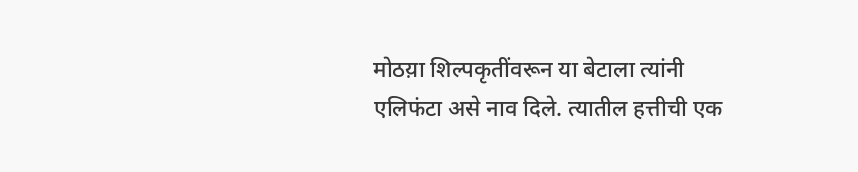मोठय़ा शिल्पकृतींवरून या बेटाला त्यांनी एलिफंटा असे नाव दिले. त्यातील हत्तीची एक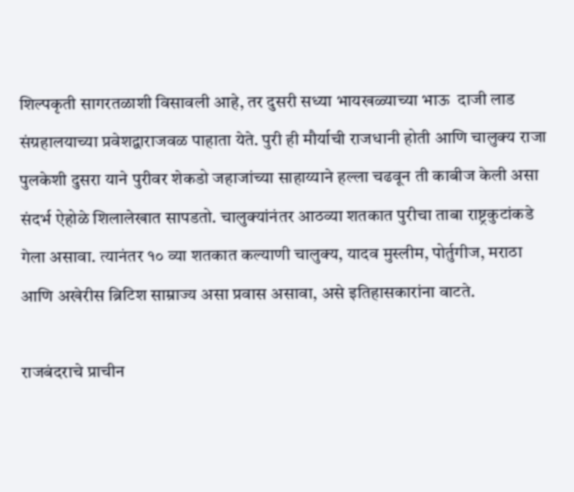शिल्पकृती सागरतळाशी विसावली आहे, तर दुसरी सध्या भायखळ्याच्या भाऊ  दाजी लाड संग्रहालयाच्या प्रवेशद्वाराजवळ पाहाता येते. पुरी ही मौर्याची राजधानी होती आणि चालुक्य राजा पुलकेशी दुसरा याने पुरीवर शेकडो जहाजांच्या साहाय्याने हल्ला चढवून ती काबीज केली असा संदर्भ ऐहोळे शिलालेखात सापडतो. चालुक्यांनंतर आठव्या शतकात पुरीचा ताबा राष्ट्रकुटांकडे गेला असावा. त्यानंतर १० व्या शतकात कल्याणी चालुक्य, यादव मुस्लीम, पोर्तुगीज, मराठा आणि अखेरीस ब्रिटिश साम्राज्य असा प्रवास असावा, असे इतिहासकारांना वाटते.

राजबंदराचे प्राचीन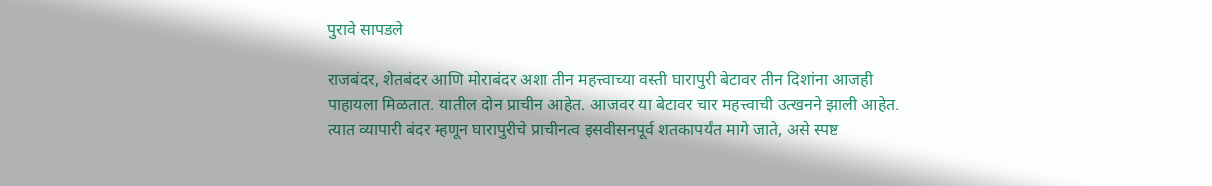पुरावे सापडले

राजबंदर, शेतबंदर आणि मोराबंदर अशा तीन महत्त्वाच्या वस्ती घारापुरी बेटावर तीन दिशांना आजही पाहायला मिळतात. यातील दोन प्राचीन आहेत. आजवर या बेटावर चार महत्त्वाची उत्खनने झाली आहेत. त्यात व्यापारी बंदर म्हणून घारापुरीचे प्राचीनत्व इसवीसनपूर्व शतकापर्यंत मागे जाते, असे स्पष्ट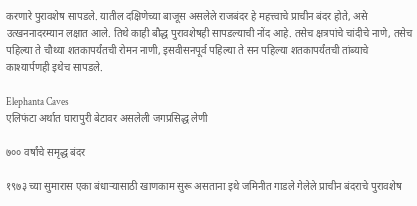करणारे पुरावशेष सापडले. यातील दक्षिणेच्या बाजूस असलेले राजबंदर हे महत्त्वाचे प्राचीन बंदर होते, असे उत्खननादरम्यान लक्षात आले. तिथे काही बौद्ध पुरावशेषही सापडल्याची नोंद आहे. तसेच क्षत्रपांचे चांदीचे नाणे, तसेच पहिल्या ते चौथ्या शतकापर्यंतची रोमन नाणी, इसवीसनपूर्व पहिल्या ते सन पहिल्या शतकापर्यंतची तांब्याचे काश्यार्पणही इथेच सापडले.

Elephanta Caves
एलिफंटा अर्थात घारापुरी बेटावर असलेली जगप्रसिद्ध लेणी

७०० वर्षांचे समृद्ध बंदर

१९७३ च्या सुमारास एका बंधाऱ्यासाठी खाणकाम सुरू असताना इथे जमिनीत गाडले गेलेले प्राचीन बंदराचे पुरावशेष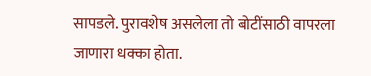सापडले. पुरावशेष असलेला तो बोटींसाठी वापरला जाणारा धक्का होता.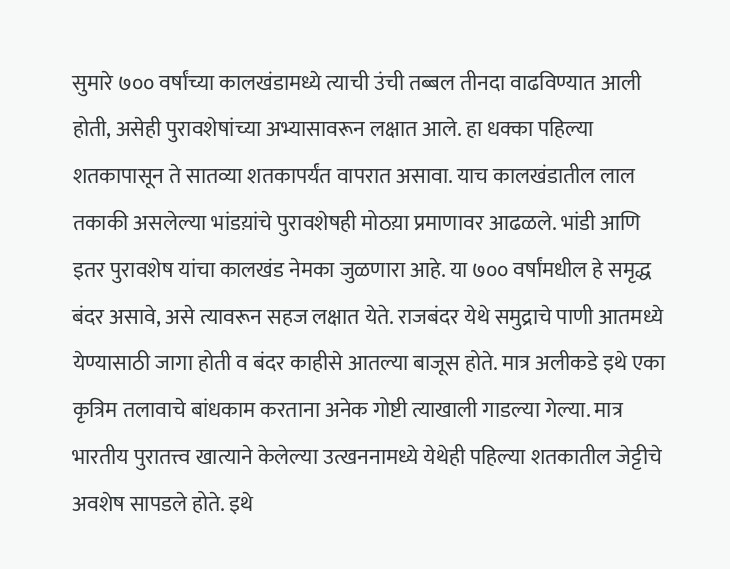सुमारे ७०० वर्षांच्या कालखंडामध्ये त्याची उंची तब्बल तीनदा वाढविण्यात आली होती, असेही पुरावशेषांच्या अभ्यासावरून लक्षात आले. हा धक्का पहिल्या शतकापासून ते सातव्या शतकापर्यंत वापरात असावा. याच कालखंडातील लाल तकाकी असलेल्या भांडय़ांचे पुरावशेषही मोठय़ा प्रमाणावर आढळले. भांडी आणि इतर पुरावशेष यांचा कालखंड नेमका जुळणारा आहे. या ७०० वर्षांमधील हे समृद्ध बंदर असावे, असे त्यावरून सहज लक्षात येते. राजबंदर येथे समुद्राचे पाणी आतमध्ये येण्यासाठी जागा होती व बंदर काहीसे आतल्या बाजूस होते. मात्र अलीकडे इथे एका कृत्रिम तलावाचे बांधकाम करताना अनेक गोष्टी त्याखाली गाडल्या गेल्या. मात्र भारतीय पुरातत्त्व खात्याने केलेल्या उत्खननामध्ये येथेही पहिल्या शतकातील जेट्टीचे अवशेष सापडले होते. इथे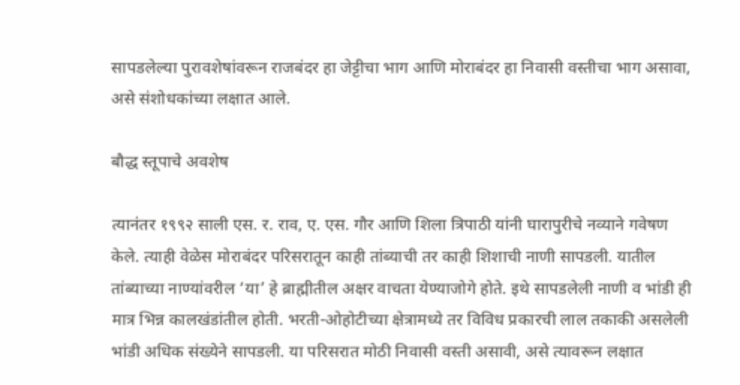सापडलेल्या पुरावशेषांवरून राजबंदर हा जेट्टीचा भाग आणि मोराबंदर हा निवासी वस्तीचा भाग असावा, असे संशोधकांच्या लक्षात आले.

बौद्ध स्तूपाचे अवशेष

त्यानंतर १९९२ साली एस. र. राव, ए. एस. गौर आणि शिला त्रिपाठी यांनी घारापुरीचे नव्याने गवेषण केले. त्याही वेळेस मोराबंदर परिसरातून काही तांब्याची तर काही शिशाची नाणी सापडली. यातील तांब्याच्या नाण्यांवरील ‘या’ हे ब्राह्मीतील अक्षर वाचता येण्याजोगे होते. इथे सापडलेली नाणी व भांडी ही मात्र भिन्न कालखंडांतील होती. भरती-ओहोटीच्या क्षेत्रामध्ये तर विविध प्रकारची लाल तकाकी असलेली भांडी अधिक संख्येने सापडली. या परिसरात मोठी निवासी वस्ती असावी, असे त्यावरून लक्षात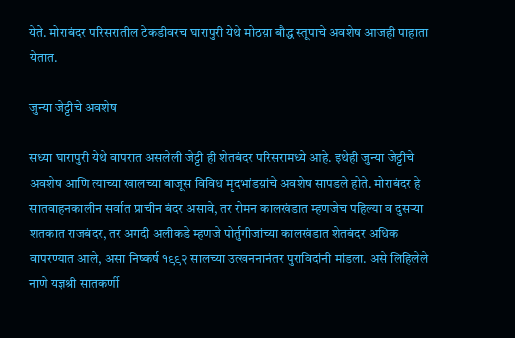येते. मोराबंदर परिसरातील टेकडीवरच घारापुरी येथे मोठय़ा बौद्ध स्तूपाचे अवशेष आजही पाहाता येतात.

जुन्या जेट्टीचे अवशेष

सध्या घारापुरी येथे वापरात असलेली जेट्टी ही शेतबंदर परिसरामध्ये आहे. इथेही जुन्या जेट्टीचे अवशेष आणि त्याच्या खालच्या बाजूस विविध मृदभांडय़ांचे अवशेष सापडले होते. मोराबंदर हे सातवाहनकालीन सर्वात प्राचीन बंदर असावे, तर रोमन कालखंडात म्हणजेच पहिल्या व दुसऱ्या शतकात राजबंदर, तर अगदी अलीकडे म्हणजे पोर्तुगीजांच्या कालखंडात शेतबंदर अधिक वापरण्यात आले, असा निष्कर्ष १९९२ सालच्या उत्खननानंतर पुराविदांनी मांडला. असे लिहिलेले नाणे यज्ञश्री सातकर्णी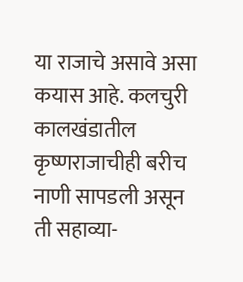या राजाचे असावे असा कयास आहे. कलचुरी कालखंडातील कृष्णराजाचीही बरीच नाणी सापडली असून ती सहाव्या-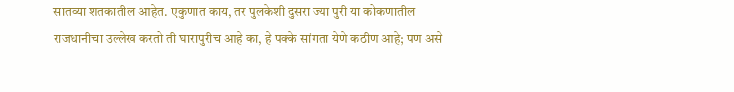सातव्या शतकातील आहेत. एकुणात काय, तर पुलकेशी दुसरा ज्या पुरी या कोकणातील राजधानीचा उल्लेख करतो ती घारापुरीच आहे का, हे पक्के सांगता येणे कठीण आहे; पण असे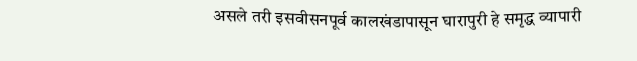असले तरी इसवीसनपूर्व कालखंडापासून घारापुरी हे समृद्ध व्यापारी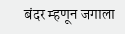बंदर म्हणून जगाला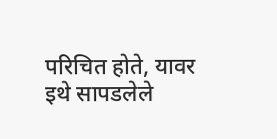परिचित होते, यावर इथे सापडलेले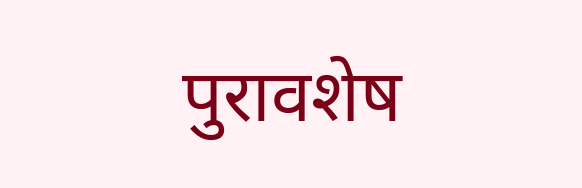पुरावशेष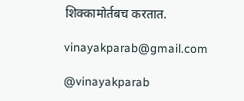शिक्कामोर्तबच करतात.

vinayakparab@gmail.com

@vinayakparab